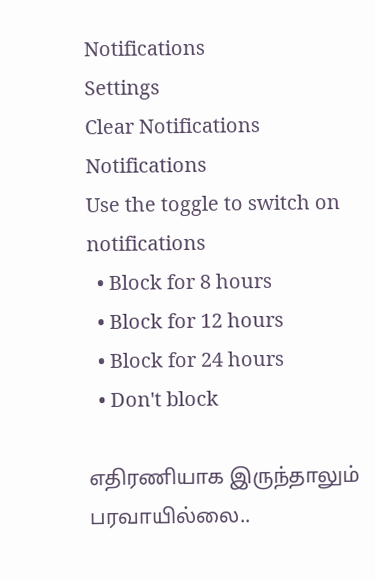Notifications
Settings
Clear Notifications
Notifications
Use the toggle to switch on notifications
  • Block for 8 hours
  • Block for 12 hours
  • Block for 24 hours
  • Don't block

எதிரணியாக இருந்தாலும் பரவாயில்லை..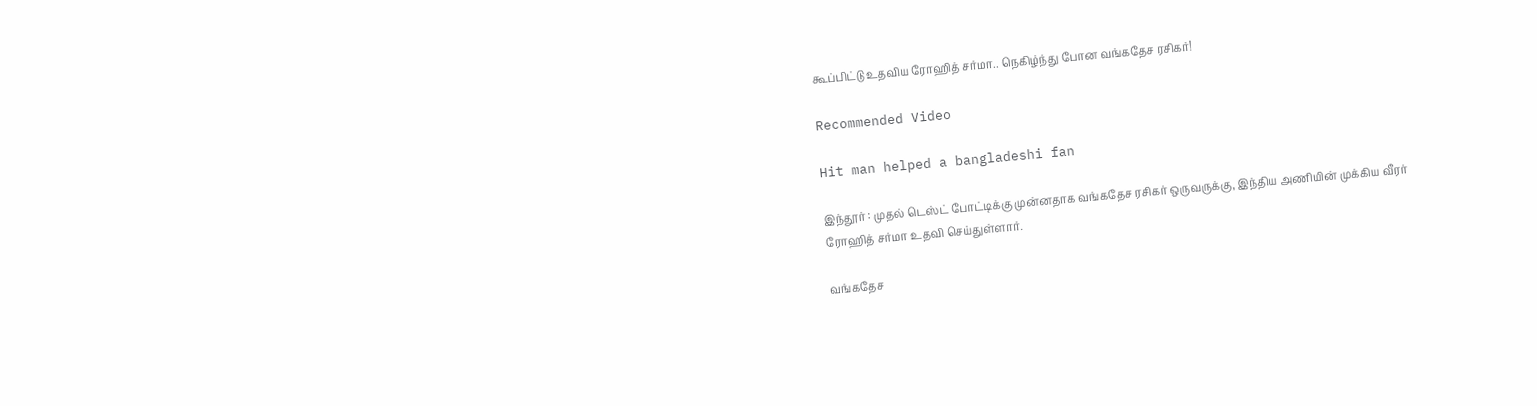கூப்பிட்டு உதவிய ரோஹித் சர்மா.. நெகிழ்ந்து போன வங்கதேச ரசிகர்!

Recommended Video

Hit man helped a bangladeshi fan

இந்தூர் : முதல் டெஸ்ட் போட்டிக்கு முன்னதாக வங்கதேச ரசிகர் ஒருவருக்கு, இந்திய அணியின் முக்கிய வீரர் ரோஹித் சர்மா உதவி செய்துள்ளார்.

வங்கதேச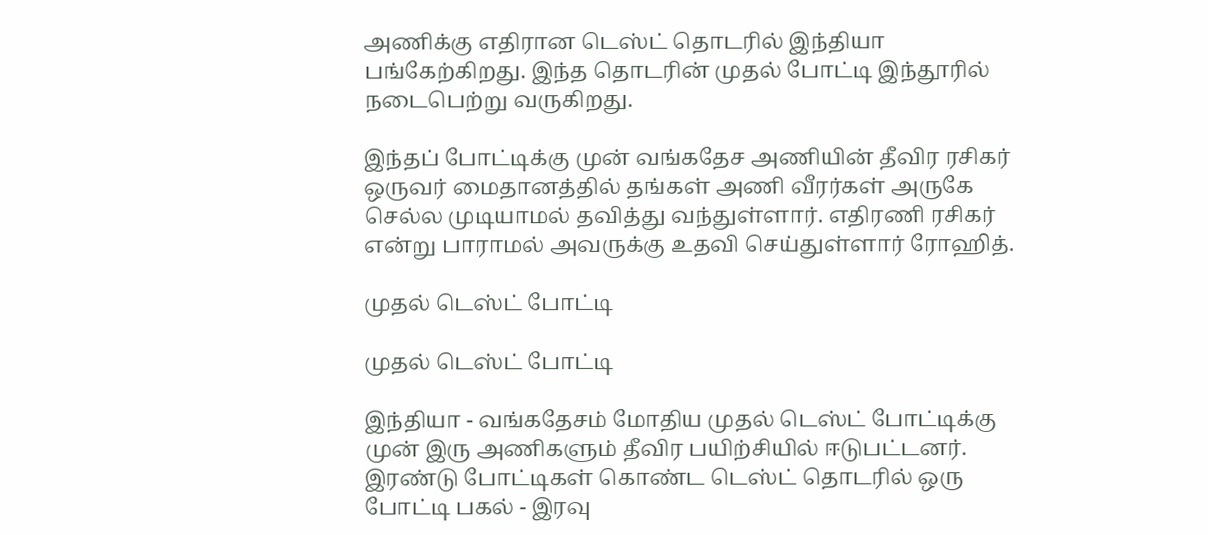அணிக்கு எதிரான டெஸ்ட் தொடரில் இந்தியா பங்கேற்கிறது. இந்த தொடரின் முதல் போட்டி இந்தூரில் நடைபெற்று வருகிறது.

இந்தப் போட்டிக்கு முன் வங்கதேச அணியின் தீவிர ரசிகர் ஒருவர் மைதானத்தில் தங்கள் அணி வீரர்கள் அருகே செல்ல முடியாமல் தவித்து வந்துள்ளார். எதிரணி ரசிகர் என்று பாராமல் அவருக்கு உதவி செய்துள்ளார் ரோஹித்.

முதல் டெஸ்ட் போட்டி

முதல் டெஸ்ட் போட்டி

இந்தியா - வங்கதேசம் மோதிய முதல் டெஸ்ட் போட்டிக்கு முன் இரு அணிகளும் தீவிர பயிற்சியில் ஈடுபட்டனர். இரண்டு போட்டிகள் கொண்ட டெஸ்ட் தொடரில் ஒரு போட்டி பகல் - இரவு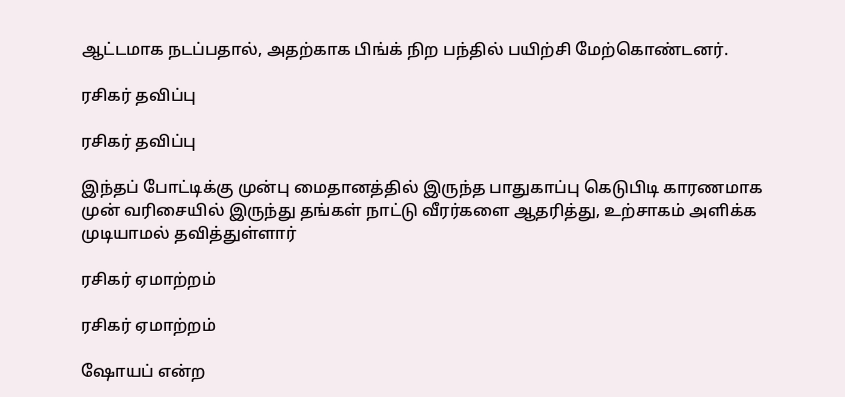ஆட்டமாக நடப்பதால், அதற்காக பிங்க் நிற பந்தில் பயிற்சி மேற்கொண்டனர்.

ரசிகர் தவிப்பு

ரசிகர் தவிப்பு

இந்தப் போட்டிக்கு முன்பு மைதானத்தில் இருந்த பாதுகாப்பு கெடுபிடி காரணமாக முன் வரிசையில் இருந்து தங்கள் நாட்டு வீரர்களை ஆதரித்து, உற்சாகம் அளிக்க முடியாமல் தவித்துள்ளார்

ரசிகர் ஏமாற்றம்

ரசிகர் ஏமாற்றம்

ஷோயப் என்ற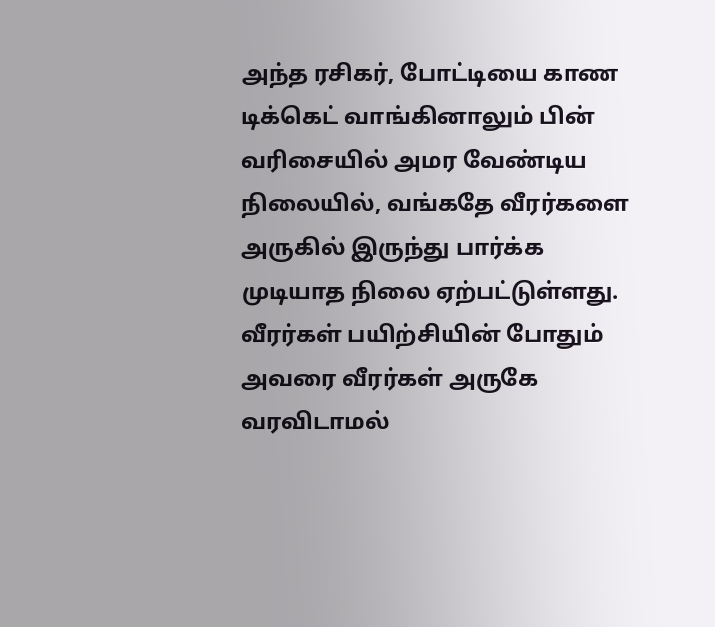அந்த ரசிகர், போட்டியை காண டிக்கெட் வாங்கினாலும் பின் வரிசையில் அமர வேண்டிய நிலையில், வங்கதே வீரர்களை அருகில் இருந்து பார்க்க முடியாத நிலை ஏற்பட்டுள்ளது. வீரர்கள் பயிற்சியின் போதும் அவரை வீரர்கள் அருகே வரவிடாமல்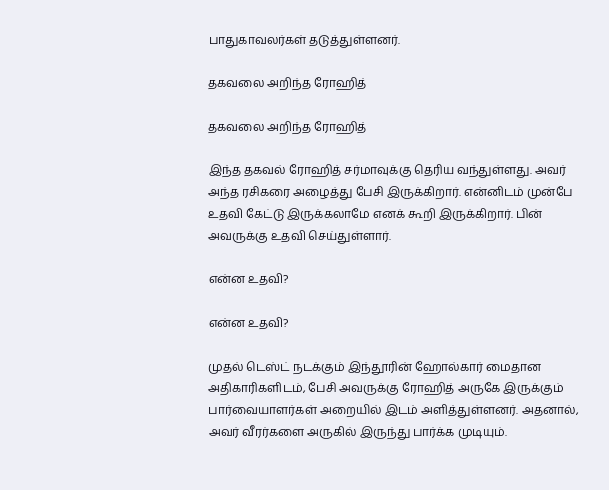பாதுகாவலர்கள் தடுத்துள்ளனர்.

தகவலை அறிந்த ரோஹித்

தகவலை அறிந்த ரோஹித்

இந்த தகவல் ரோஹித் சர்மாவுக்கு தெரிய வந்துள்ளது. அவர் அந்த ரசிகரை அழைத்து பேசி இருக்கிறார். என்னிடம் முன்பே உதவி கேட்டு இருக்கலாமே எனக் கூறி இருக்கிறார். பின் அவருக்கு உதவி செய்துள்ளார்.

என்ன உதவி?

என்ன உதவி?

முதல் டெஸ்ட் நடக்கும் இந்தூரின் ஹோல்கார் மைதான அதிகாரிகளிடம், பேசி அவருக்கு ரோஹித் அருகே இருக்கும் பார்வையாளர்கள் அறையில் இடம் அளித்துள்ளனர். அதனால், அவர் வீரர்களை அருகில் இருந்து பார்க்க முடியும்.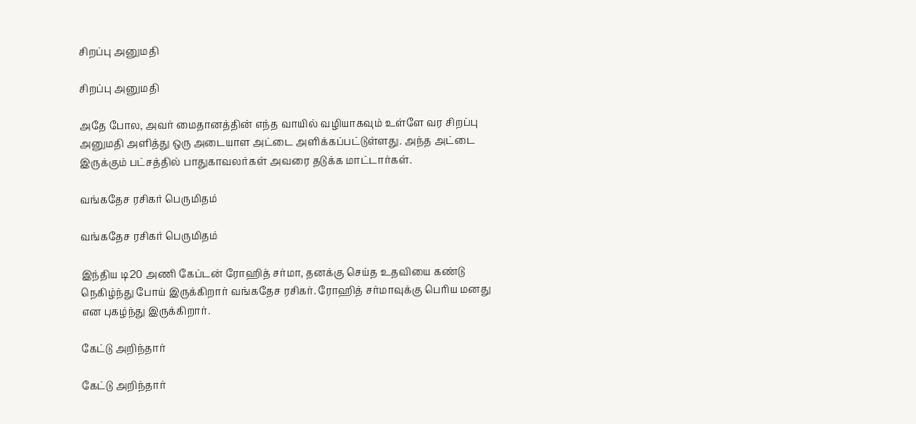சிறப்பு அனுமதி

சிறப்பு அனுமதி

அதே போல, அவர் மைதானத்தின் எந்த வாயில் வழியாகவும் உள்ளே வர சிறப்பு அனுமதி அளித்து ஒரு அடையாள அட்டை அளிக்கப்பட்டுள்ளது. அந்த அட்டை இருக்கும் பட்சத்தில் பாதுகாவலர்கள் அவரை தடுக்க மாட்டார்கள்.

வங்கதேச ரசிகர் பெருமிதம்

வங்கதேச ரசிகர் பெருமிதம்

இந்திய டி20 அணி கேப்டன் ரோஹித் சர்மா, தனக்கு செய்த உதவியை கண்டு நெகிழ்ந்து போய் இருக்கிறார் வங்கதேச ரசிகர். ரோஹித் சர்மாவுக்கு பெரிய மனது என புகழ்ந்து இருக்கிறார்.

கேட்டு அறிந்தார்

கேட்டு அறிந்தார்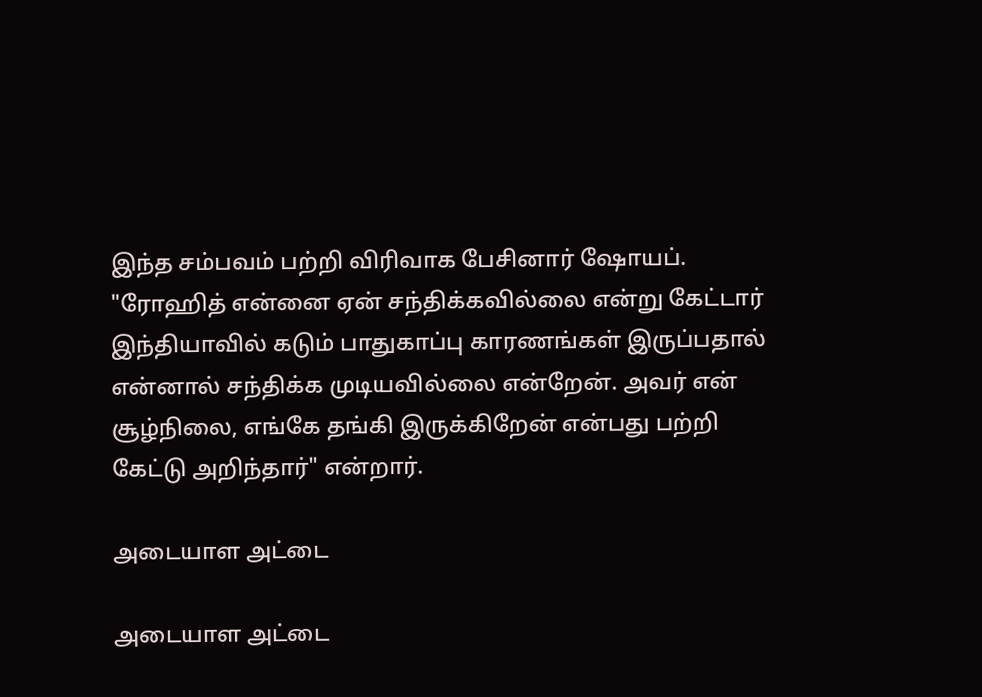இந்த சம்பவம் பற்றி விரிவாக பேசினார் ஷோயப். "ரோஹித் என்னை ஏன் சந்திக்கவில்லை என்று கேட்டார் இந்தியாவில் கடும் பாதுகாப்பு காரணங்கள் இருப்பதால் என்னால் சந்திக்க முடியவில்லை என்றேன். அவர் என் சூழ்நிலை, எங்கே தங்கி இருக்கிறேன் என்பது பற்றி கேட்டு அறிந்தார்" என்றார்.

அடையாள அட்டை

அடையாள அட்டை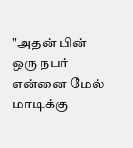"அதன் பின் ஒரு நபர் என்னை மேல் மாடிக்கு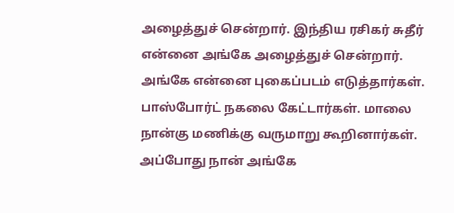அழைத்துச் சென்றார். இந்திய ரசிகர் சுதீர் என்னை அங்கே அழைத்துச் சென்றார். அங்கே என்னை புகைப்படம் எடுத்தார்கள். பாஸ்போர்ட் நகலை கேட்டார்கள். மாலை நான்கு மணிக்கு வருமாறு கூறினார்கள். அப்போது நான் அங்கே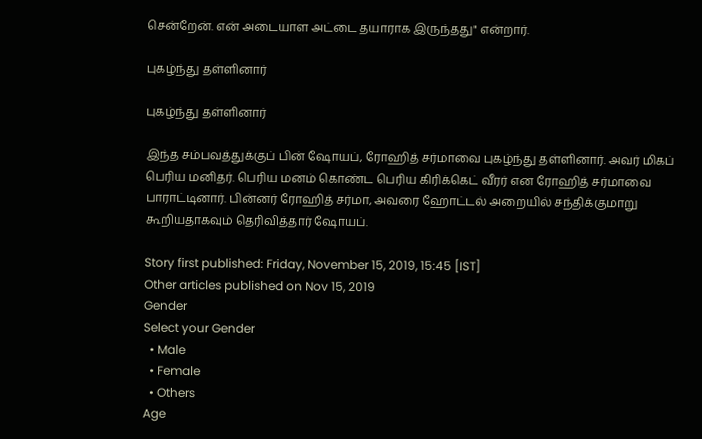சென்றேன். என் அடையாள அட்டை தயாராக இருந்தது" என்றார்.

புகழ்ந்து தள்ளினார்

புகழ்ந்து தள்ளினார்

இந்த சம்பவத்துக்குப் பின் ஷோயப், ரோஹித் சர்மாவை புகழ்ந்து தள்ளினார். அவர் மிகப் பெரிய மனிதர். பெரிய மனம் கொண்ட பெரிய கிரிக்கெட் வீரர் என ரோஹித் சர்மாவை பாராட்டினார். பின்னர் ரோஹித் சர்மா, அவரை ஹோட்டல் அறையில் சந்திக்குமாறு கூறியதாகவும் தெரிவித்தார் ஷோயப்.

Story first published: Friday, November 15, 2019, 15:45 [IST]
Other articles published on Nov 15, 2019
Gender
Select your Gender
  • Male
  • Female
  • Others
Age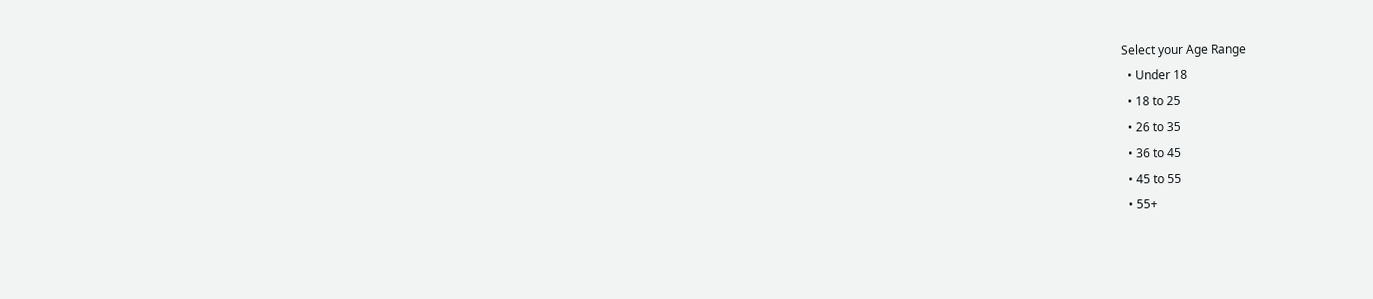Select your Age Range
  • Under 18
  • 18 to 25
  • 26 to 35
  • 36 to 45
  • 45 to 55
  • 55+